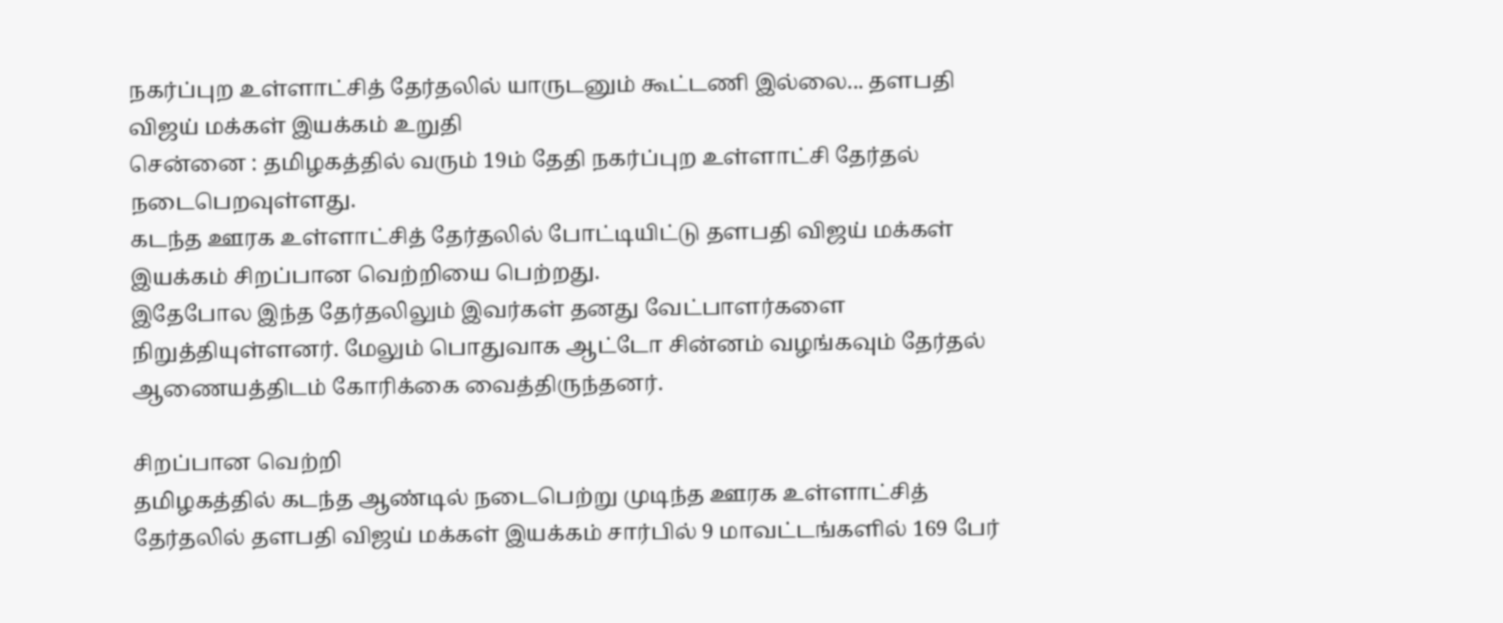நகர்ப்புற உள்ளாட்சித் தேர்தலில் யாருடனும் கூட்டணி இல்லை... தளபதி விஜய் மக்கள் இயக்கம் உறுதி
சென்னை : தமிழகத்தில் வரும் 19ம் தேதி நகர்ப்புற உள்ளாட்சி தேர்தல் நடைபெறவுள்ளது.
கடந்த ஊரக உள்ளாட்சித் தேர்தலில் போட்டியிட்டு தளபதி விஜய் மக்கள் இயக்கம் சிறப்பான வெற்றியை பெற்றது.
இதேபோல இந்த தேர்தலிலும் இவர்கள் தனது வேட்பாளர்களை நிறுத்தியுள்ளனர். மேலும் பொதுவாக ஆட்டோ சின்னம் வழங்கவும் தேர்தல் ஆணையத்திடம் கோரிக்கை வைத்திருந்தனர்.

சிறப்பான வெற்றி
தமிழகத்தில் கடந்த ஆண்டில் நடைபெற்று முடிந்த ஊரக உள்ளாட்சித் தேர்தலில் தளபதி விஜய் மக்கள் இயக்கம் சார்பில் 9 மாவட்டங்களில் 169 பேர்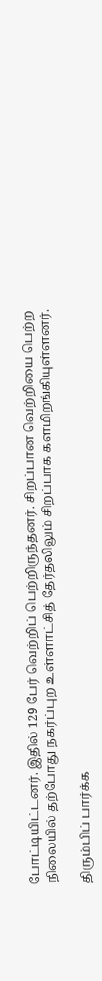போட்டியிட்டனர். இதில் 129 பேர் வெற்றிப் பெற்றிருந்தனர். சிறப்பான வெற்றியை பெற்ற நிலையில் தற்போது நகர்ப்புற உள்ளாட்சித் தேர்தலிலும் சிறப்பாக களமிறங்கியுள்ளனர்.

திரும்பிப் பார்க்க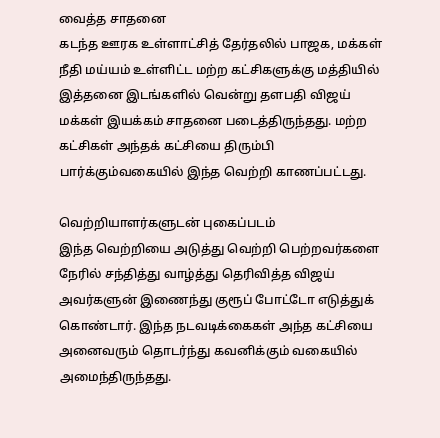வைத்த சாதனை
கடந்த ஊரக உள்ளாட்சித் தேர்தலில் பாஜக, மக்கள் நீதி மய்யம் உள்ளிட்ட மற்ற கட்சிகளுக்கு மத்தியில் இத்தனை இடங்களில் வென்று தளபதி விஜய் மக்கள் இயக்கம் சாதனை படைத்திருந்தது. மற்ற கட்சிகள் அந்தக் கட்சியை திரும்பி பார்க்கும்வகையில் இந்த வெற்றி காணப்பட்டது.

வெற்றியாளர்களுடன் புகைப்படம்
இந்த வெற்றியை அடுத்து வெற்றி பெற்றவர்களை நேரில் சந்தித்து வாழ்த்து தெரிவித்த விஜய் அவர்களுன் இணைந்து குரூப் போட்டோ எடுத்துக் கொண்டார். இந்த நடவடிக்கைகள் அந்த கட்சியை அனைவரும் தொடர்ந்து கவனிக்கும் வகையில் அமைந்திருந்தது.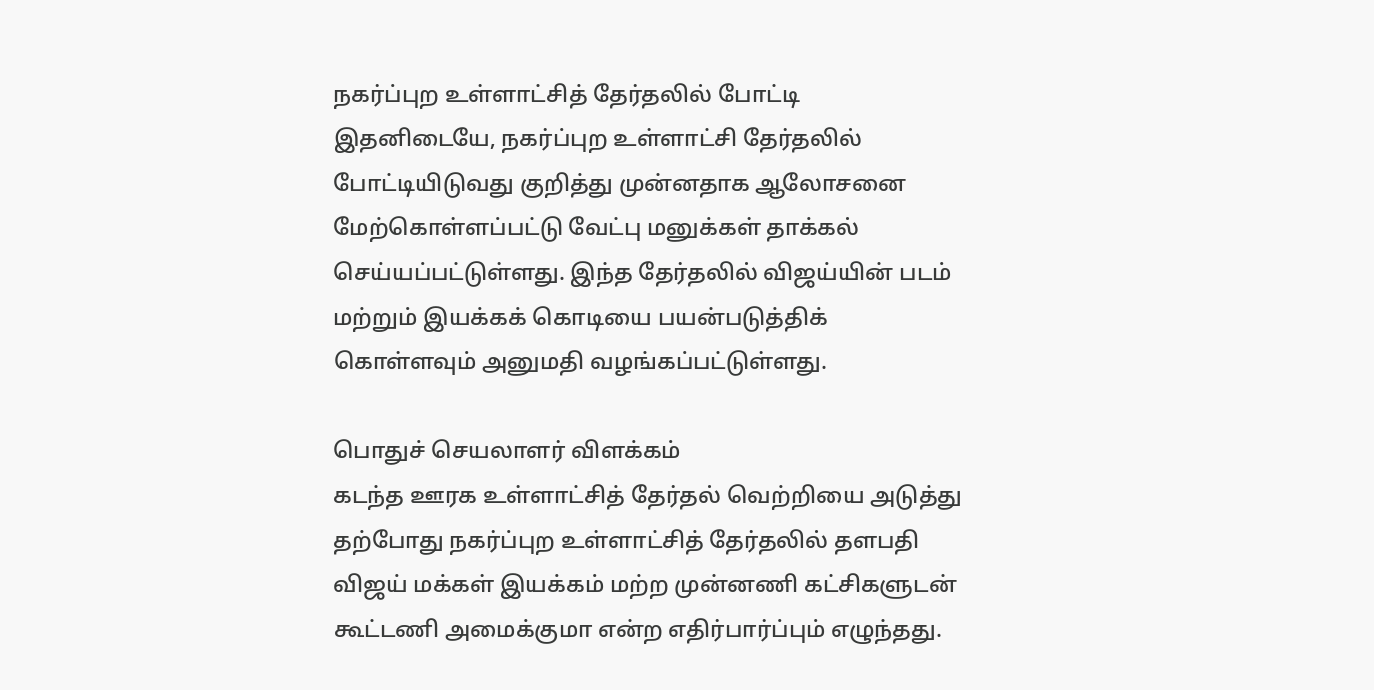நகர்ப்புற உள்ளாட்சித் தேர்தலில் போட்டி
இதனிடையே, நகர்ப்புற உள்ளாட்சி தேர்தலில் போட்டியிடுவது குறித்து முன்னதாக ஆலோசனை மேற்கொள்ளப்பட்டு வேட்பு மனுக்கள் தாக்கல் செய்யப்பட்டுள்ளது. இந்த தேர்தலில் விஜய்யின் படம் மற்றும் இயக்கக் கொடியை பயன்படுத்திக் கொள்ளவும் அனுமதி வழங்கப்பட்டுள்ளது.

பொதுச் செயலாளர் விளக்கம்
கடந்த ஊரக உள்ளாட்சித் தேர்தல் வெற்றியை அடுத்து தற்போது நகர்ப்புற உள்ளாட்சித் தேர்தலில் தளபதி விஜய் மக்கள் இயக்கம் மற்ற முன்னணி கட்சிகளுடன் கூட்டணி அமைக்குமா என்ற எதிர்பார்ப்பும் எழுந்தது.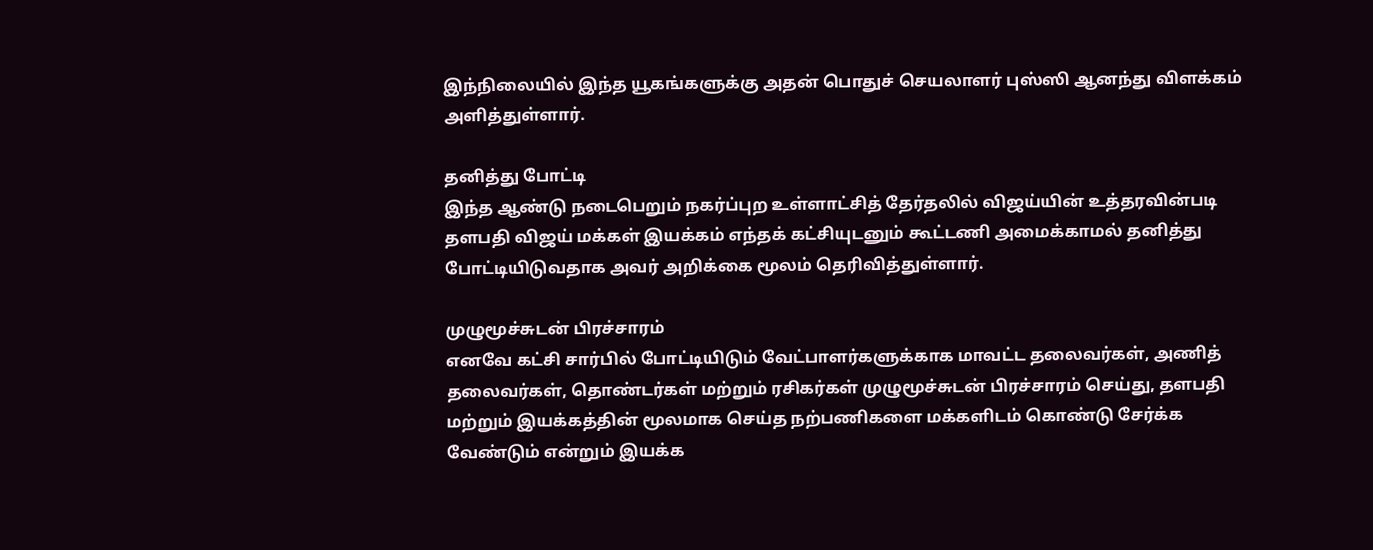இந்நிலையில் இந்த யூகங்களுக்கு அதன் பொதுச் செயலாளர் புஸ்ஸி ஆனந்து விளக்கம் அளித்துள்ளார்.

தனித்து போட்டி
இந்த ஆண்டு நடைபெறும் நகர்ப்புற உள்ளாட்சித் தேர்தலில் விஜய்யின் உத்தரவின்படி தளபதி விஜய் மக்கள் இயக்கம் எந்தக் கட்சியுடனும் கூட்டணி அமைக்காமல் தனித்து போட்டியிடுவதாக அவர் அறிக்கை மூலம் தெரிவித்துள்ளார்.

முழுமூச்சுடன் பிரச்சாரம்
எனவே கட்சி சார்பில் போட்டியிடும் வேட்பாளர்களுக்காக மாவட்ட தலைவர்கள், அணித் தலைவர்கள், தொண்டர்கள் மற்றும் ரசிகர்கள் முழுமூச்சுடன் பிரச்சாரம் செய்து, தளபதி மற்றும் இயக்கத்தின் மூலமாக செய்த நற்பணிகளை மக்களிடம் கொண்டு சேர்க்க வேண்டும் என்றும் இயக்க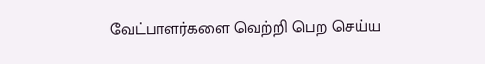வேட்பாளர்களை வெற்றி பெற செய்ய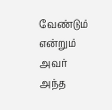வேண்டும் என்றும் அவர் அந்த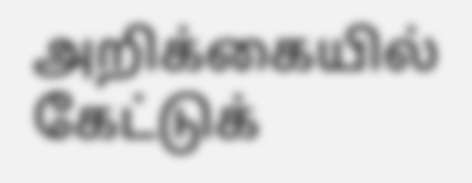அறிக்கையில் கேட்டுக்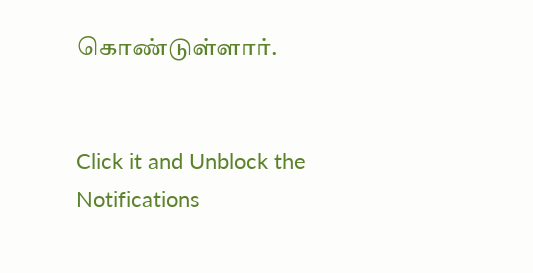கொண்டுள்ளார்.


Click it and Unblock the Notifications